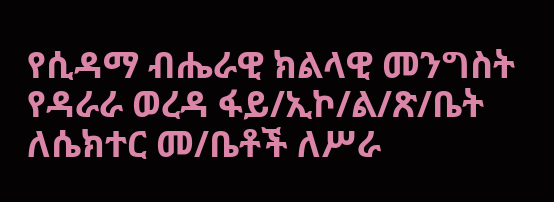የሲዳማ ብሔራዊ ክልላዊ መንግስት የዳራራ ወረዳ ፋይ/ኢኮ/ል/ጽ/ቤት ለሴክተር መ/ቤቶች ለሥራ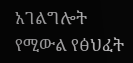አገልግሎት የሚውል የፅህፈት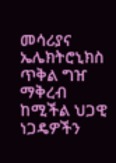መሳሪያና ኤሌክትሮኒክስ ጥቅል ግዠ ማቅረብ ከሚችል ህጋዊ ነጋዴዎችን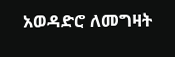አወዳድሮ ለመግዛት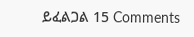ይፈልጋል 15 Comments